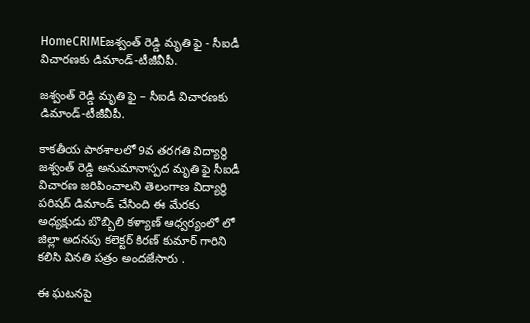HomeCRIMEజశ్వంత్ రెడ్డి మృతి ఫై - సీఐడీ విచారణకు డిమాండ్-టీజీవీపీ.

జశ్వంత్ రెడ్డి మృతి ఫై – సీఐడీ విచారణకు డిమాండ్-టీజీవీపీ.

కాకతీయ పాఠశాలలో 9వ తరగతి విద్యార్థి జశ్వంత్ రెడ్డి అనుమానాస్పద మృతి ఫై సీఐడీ విచారణ జరిపించాలని తెలంగాణ విద్యార్థి పరిషద్ డిమాండ్ చేసింది ఈ మేరకు అధ్యక్షుడు బొబ్బిలి కళ్యాణ్ ఆధ్వర్యంలో లో జిల్లా అదనపు కలెక్టర్ కిరణ్ కుమార్ గారిని కలిసి వినతి పత్రం అందజేసారు .

ఈ ఘటనపై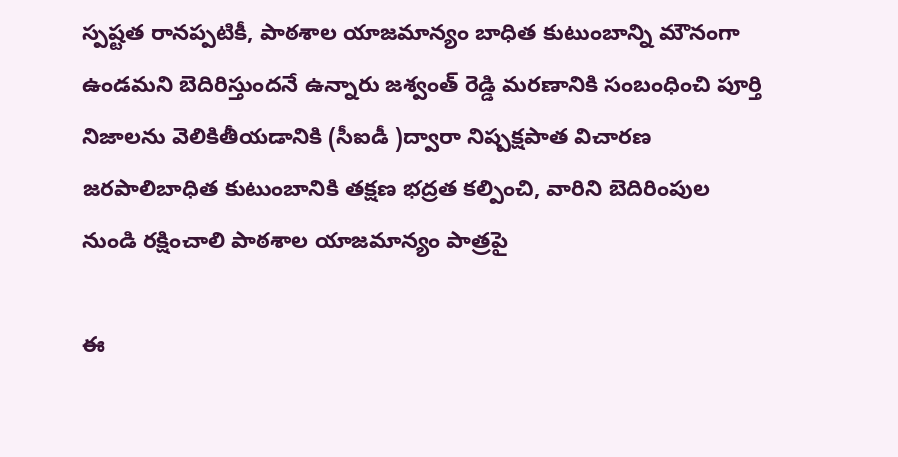స్పష్టత రానప్పటికీ, పాఠశాల యాజమాన్యం బాధిత కుటుంబాన్ని మౌనంగా ఉండమని బెదిరిస్తుందనే ఉన్నారు జశ్వంత్ రెడ్డి మరణానికి సంబంధించి పూర్తి నిజాలను వెలికితీయడానికి (సీఐడీ )ద్వారా నిష్పక్షపాత విచారణ జరపాలిబాధిత కుటుంబానికి తక్షణ భద్రత కల్పించి, వారిని బెదిరింపుల నుండి రక్షించాలి పాఠశాల యాజమాన్యం పాత్రపై

ఈ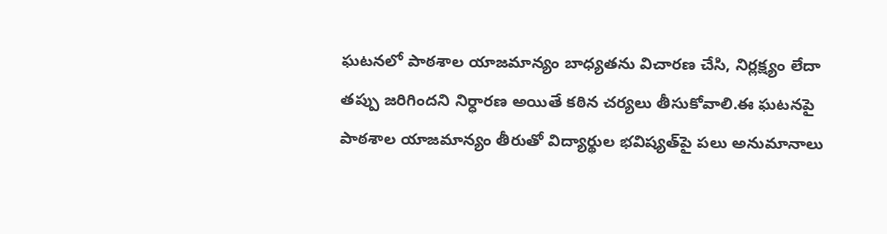ఘటనలో పాఠశాల యాజమాన్యం బాధ్యతను విచారణ చేసి, నిర్లక్ష్యం లేదా తప్పు జరిగిందని నిర్ధారణ అయితే కఠిన చర్యలు తీసుకోవాలి.ఈ ఘటనపై పాఠశాల యాజమాన్యం తీరుతో విద్యార్థుల భవిష్యత్‌పై పలు అనుమానాలు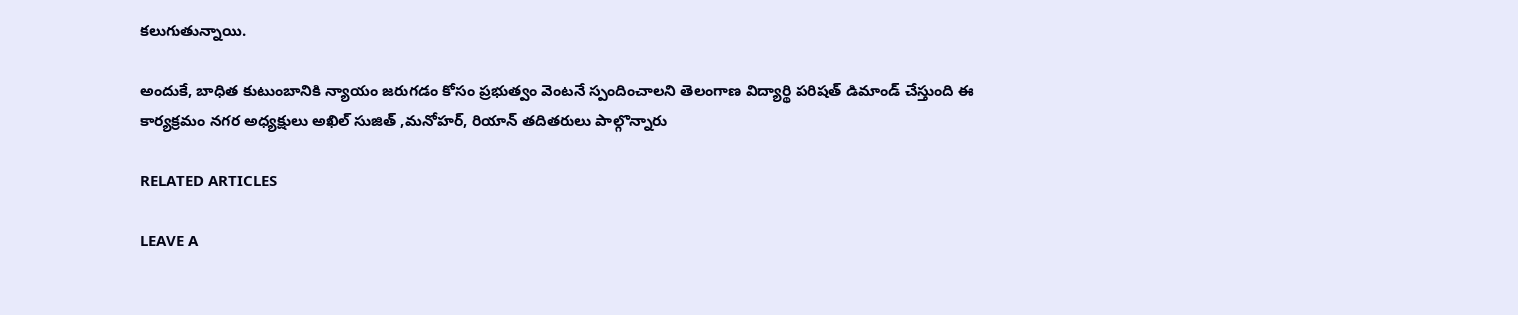కలుగుతున్నాయి.

అందుకే, బాధిత కుటుంబానికి న్యాయం జరుగడం కోసం ప్రభుత్వం వెంటనే స్పందించాలని తెలంగాణ విద్యార్థి పరిషత్ డిమాండ్ చేస్తుంది ఈ కార్యక్రమం నగర అధ్యక్షులు అఖిల్ సుజిత్ ,మనోహర్, రియాన్ తదితరులు పాల్గొన్నారు

RELATED ARTICLES

LEAVE A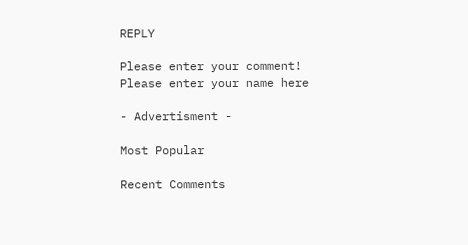REPLY

Please enter your comment!
Please enter your name here

- Advertisment -

Most Popular

Recent Comments